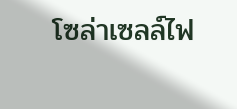โซล่าเซลล์ไฟ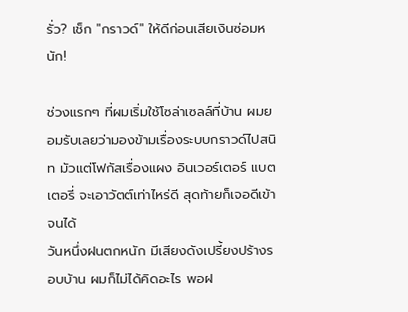รั่ว? เช็ก "กราวด์" ให้ดีก่อนเสียเงินซ่อมหนัก!

ช่วงแรกๆ ที่ผมเริ่มใช้โซล่าเซลล์ที่บ้าน ผมยอมรับเลยว่ามองข้ามเรื่องระบบกราวด์ไปสนิท มัวแต่โฟกัสเรื่องแผง อินเวอร์เตอร์ แบตเตอรี่ จะเอาวัตต์เท่าไหร่ดี สุดท้ายก็เจอดีเข้าจนได้
วันหนึ่งฝนตกหนัก มีเสียงดังเปรี้ยงปร้างรอบบ้าน ผมก็ไม่ได้คิดอะไร พอฝ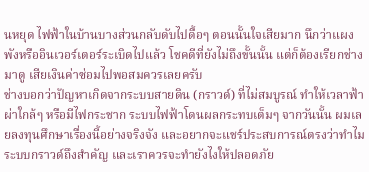นหยุด ไฟฟ้าในบ้านบางส่วนกลับดับไปดื้อๆ ตอนนั้นใจเสียมาก นึกว่าแผงพังหรืออินเวอร์เตอร์ระเบิดไปแล้ว โชคดีที่ยังไม่ถึงขั้นนั้น แต่ก็ต้องเรียกช่างมาดู เสียเงินค่าซ่อมไปพอสมควรเลยครับ
ช่างบอกว่าปัญหาเกิดจากระบบสายดิน (กราวด์) ที่ไม่สมบูรณ์ ทำให้เวลาฟ้าผ่าใกล้ๆ หรือมีไฟกระชาก ระบบไฟฟ้าโดนผลกระทบเต็มๆ จากวันนั้น ผมเลยลงทุนศึกษาเรื่องนี้อย่างจริงจัง และอยากจะแชร์ประสบการณ์ตรงว่าทำไมระบบกราวด์ถึงสำคัญ และเราควรจะทำยังไงให้ปลอดภัย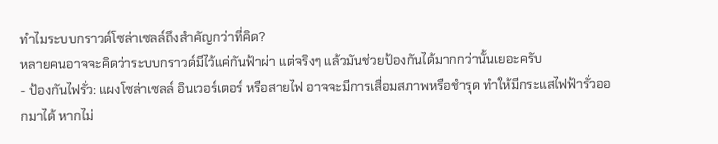ทำไมระบบกราวด์โซล่าเซลล์ถึงสำคัญกว่าที่คิด?
หลายคนอาจจะคิดว่าระบบกราวด์มีไว้แค่กันฟ้าผ่า แต่จริงๆ แล้วมันช่วยป้องกันได้มากกว่านั้นเยอะครับ
- ป้องกันไฟรั่ว: แผงโซล่าเซลล์ อินเวอร์เตอร์ หรือสายไฟ อาจจะมีการเสื่อมสภาพหรือชำรุด ทำให้มีกระแสไฟฟ้ารั่วออกมาได้ หากไม่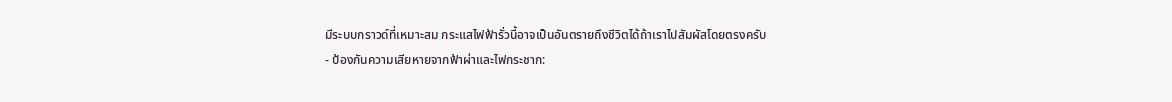มีระบบกราวด์ที่เหมาะสม กระแสไฟฟ้ารั่วนี้อาจเป็นอันตรายถึงชีวิตได้ถ้าเราไปสัมผัสโดยตรงครับ
- ป้องกันความเสียหายจากฟ้าผ่าและไฟกระชาก: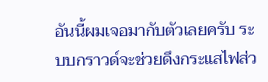อันนี้ผมเจอมากับตัวเลยครับ ระบบกราวด์จะช่วยดึงกระแสไฟส่ว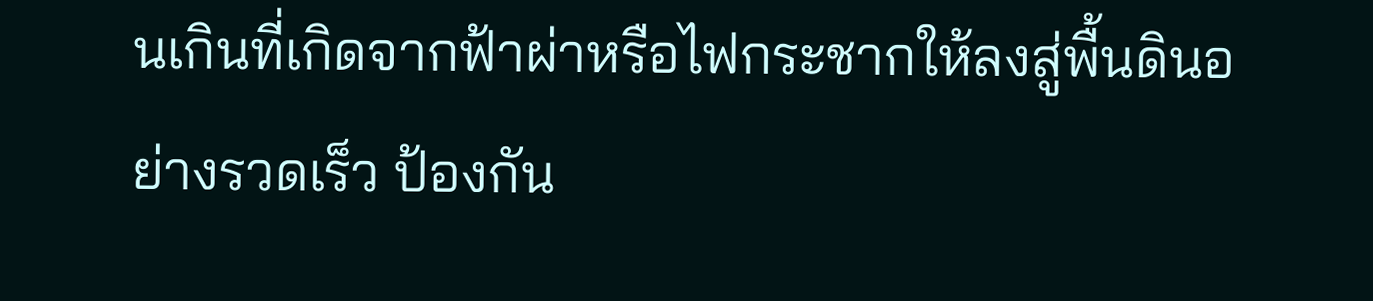นเกินที่เกิดจากฟ้าผ่าหรือไฟกระชากให้ลงสู่พื้นดินอย่างรวดเร็ว ป้องกัน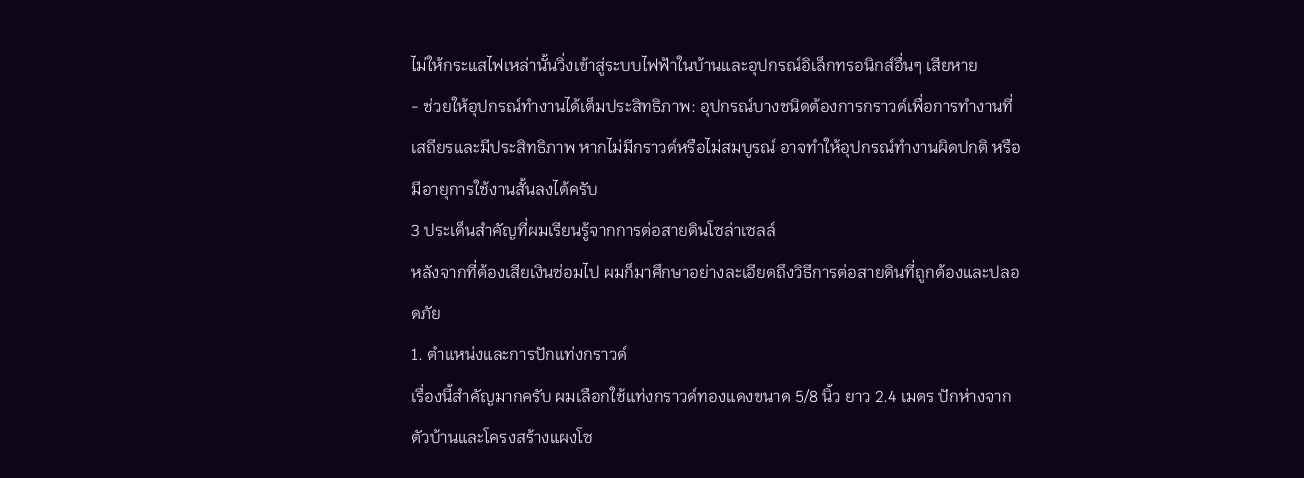ไม่ให้กระแสไฟเหล่านั้นวิ่งเข้าสู่ระบบไฟฟ้าในบ้านและอุปกรณ์อิเล็กทรอนิกส์อื่นๆ เสียหาย
- ช่วยให้อุปกรณ์ทำงานได้เต็มประสิทธิภาพ: อุปกรณ์บางชนิดต้องการกราวด์เพื่อการทำงานที่เสถียรและมีประสิทธิภาพ หากไม่มีกราวด์หรือไม่สมบูรณ์ อาจทำให้อุปกรณ์ทำงานผิดปกติ หรือมีอายุการใช้งานสั้นลงได้ครับ
3 ประเด็นสำคัญที่ผมเรียนรู้จากการต่อสายดินโซล่าเซลล์
หลังจากที่ต้องเสียเงินซ่อมไป ผมก็มาศึกษาอย่างละเอียดถึงวิธีการต่อสายดินที่ถูกต้องและปลอดภัย
1. ตำแหน่งและการปักแท่งกราวด์
เรื่องนี้สำคัญมากครับ ผมเลือกใช้แท่งกราวด์ทองแดงขนาด 5/8 นิ้ว ยาว 2.4 เมตร ปักห่างจากตัวบ้านและโครงสร้างแผงโซ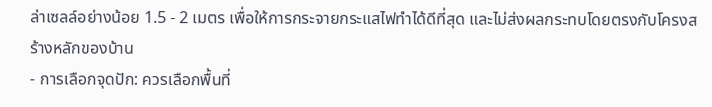ล่าเซลล์อย่างน้อย 1.5 - 2 เมตร เพื่อให้การกระจายกระแสไฟทำได้ดีที่สุด และไม่ส่งผลกระทบโดยตรงกับโครงสร้างหลักของบ้าน
- การเลือกจุดปัก: ควรเลือกพื้นที่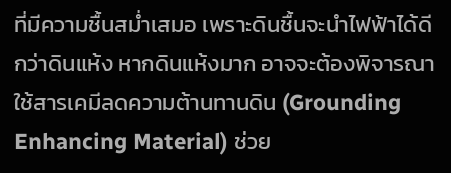ที่มีความชื้นสม่ำเสมอ เพราะดินชื้นจะนำไฟฟ้าได้ดีกว่าดินแห้ง หากดินแห้งมาก อาจจะต้องพิจารณาใช้สารเคมีลดความต้านทานดิน (Grounding Enhancing Material) ช่วย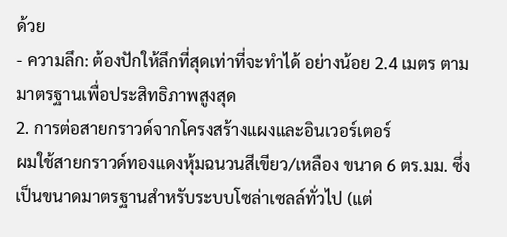ด้วย
- ความลึก: ต้องปักให้ลึกที่สุดเท่าที่จะทำได้ อย่างน้อย 2.4 เมตร ตามมาตรฐานเพื่อประสิทธิภาพสูงสุด
2. การต่อสายกราวด์จากโครงสร้างแผงและอินเวอร์เตอร์
ผมใช้สายกราวด์ทองแดงหุ้มฉนวนสีเขียว/เหลือง ขนาด 6 ตร.มม. ซึ่งเป็นขนาดมาตรฐานสำหรับระบบโซล่าเซลล์ทั่วไป (แต่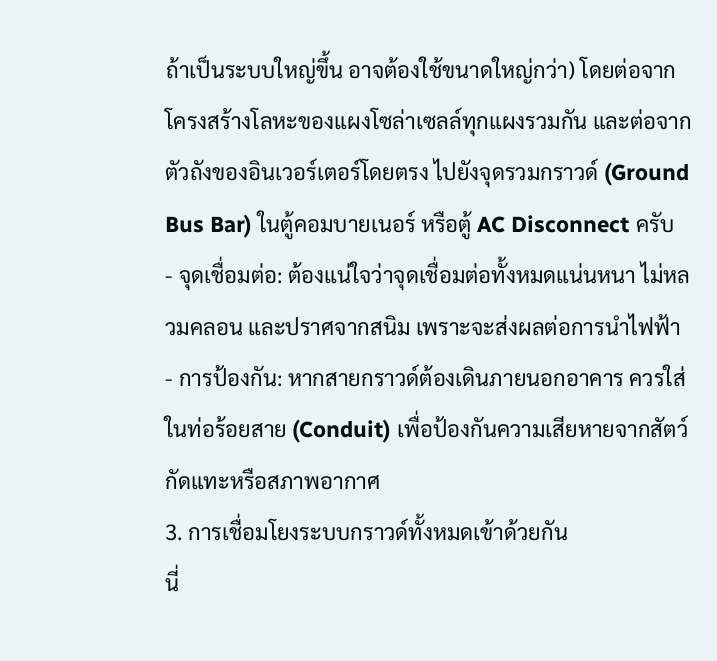ถ้าเป็นระบบใหญ่ขึ้น อาจต้องใช้ขนาดใหญ่กว่า) โดยต่อจากโครงสร้างโลหะของแผงโซล่าเซลล์ทุกแผงรวมกัน และต่อจากตัวถังของอินเวอร์เตอร์โดยตรง ไปยังจุดรวมกราวด์ (Ground Bus Bar) ในตู้คอมบายเนอร์ หรือตู้ AC Disconnect ครับ
- จุดเชื่อมต่อ: ต้องแน่ใจว่าจุดเชื่อมต่อทั้งหมดแน่นหนา ไม่หลวมคลอน และปราศจากสนิม เพราะจะส่งผลต่อการนำไฟฟ้า
- การป้องกัน: หากสายกราวด์ต้องเดินภายนอกอาคาร ควรใส่ในท่อร้อยสาย (Conduit) เพื่อป้องกันความเสียหายจากสัตว์กัดแทะหรือสภาพอากาศ
3. การเชื่อมโยงระบบกราวด์ทั้งหมดเข้าด้วยกัน
นี่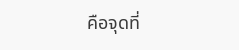คือจุดที่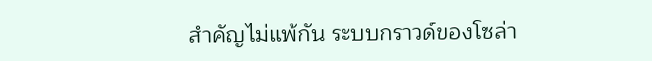สำคัญไม่แพ้กัน ระบบกราวด์ของโซล่า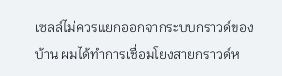เซลล์ไม่ควรแยกออกจากระบบกราวด์ของบ้าน ผมได้ทำการเชื่อมโยงสายกราวด์ห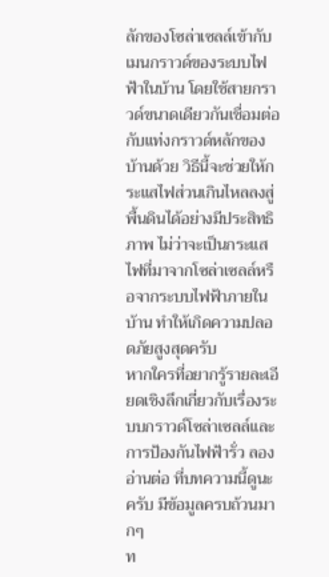ลักของโซล่าเซลล์เข้ากับเมนกราวด์ของระบบไฟฟ้าในบ้าน โดยใช้สายกราวด์ขนาดเดียวกันเชื่อมต่อกับแท่งกราวด์หลักของบ้านด้วย วิธีนี้จะช่วยให้กระแสไฟส่วนเกินไหลลงสู่พื้นดินได้อย่างมีประสิทธิภาพ ไม่ว่าจะเป็นกระแสไฟที่มาจากโซล่าเซลล์หรือจากระบบไฟฟ้าภายในบ้าน ทำให้เกิดความปลอดภัยสูงสุดครับ
หากใครที่อยากรู้รายละเอียดเชิงลึกเกี่ยวกับเรื่องระบบกราวด์โซล่าเซลล์และการป้องกันไฟฟ้ารั่ว ลอง อ่านต่อ ที่บทความนี้ดูนะครับ มีข้อมูลครบถ้วนมากๆ
ท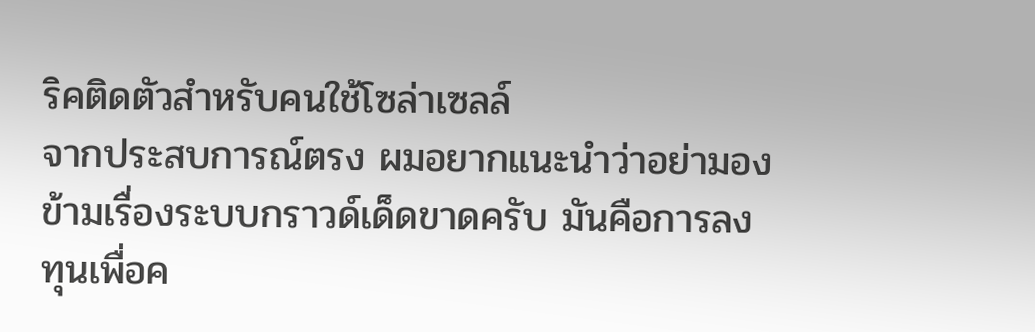ริคติดตัวสำหรับคนใช้โซล่าเซลล์
จากประสบการณ์ตรง ผมอยากแนะนำว่าอย่ามองข้ามเรื่องระบบกราวด์เด็ดขาดครับ มันคือการลงทุนเพื่อค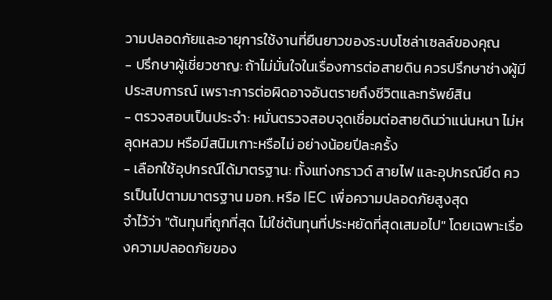วามปลอดภัยและอายุการใช้งานที่ยืนยาวของระบบโซล่าเซลล์ของคุณ
- ปรึกษาผู้เชี่ยวชาญ: ถ้าไม่มั่นใจในเรื่องการต่อสายดิน ควรปรึกษาช่างผู้มีประสบการณ์ เพราะการต่อผิดอาจอันตรายถึงชีวิตและทรัพย์สิน
- ตรวจสอบเป็นประจำ: หมั่นตรวจสอบจุดเชื่อมต่อสายดินว่าแน่นหนา ไม่หลุดหลวม หรือมีสนิมเกาะหรือไม่ อย่างน้อยปีละครั้ง
- เลือกใช้อุปกรณ์ได้มาตรฐาน: ทั้งแท่งกราวด์ สายไฟ และอุปกรณ์ยึด ควรเป็นไปตามมาตรฐาน มอก. หรือ IEC เพื่อความปลอดภัยสูงสุด
จำไว้ว่า "ต้นทุนที่ถูกที่สุด ไม่ใช่ต้นทุนที่ประหยัดที่สุดเสมอไป" โดยเฉพาะเรื่องความปลอดภัยของ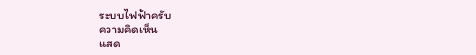ระบบไฟฟ้าครับ
ความคิดเห็น
แสด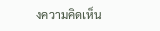งความคิดเห็น